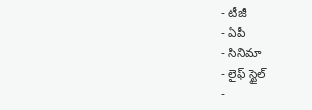- టీజీ
- ఏపీ
- సినిమా
- లైఫ్ స్టైల్
-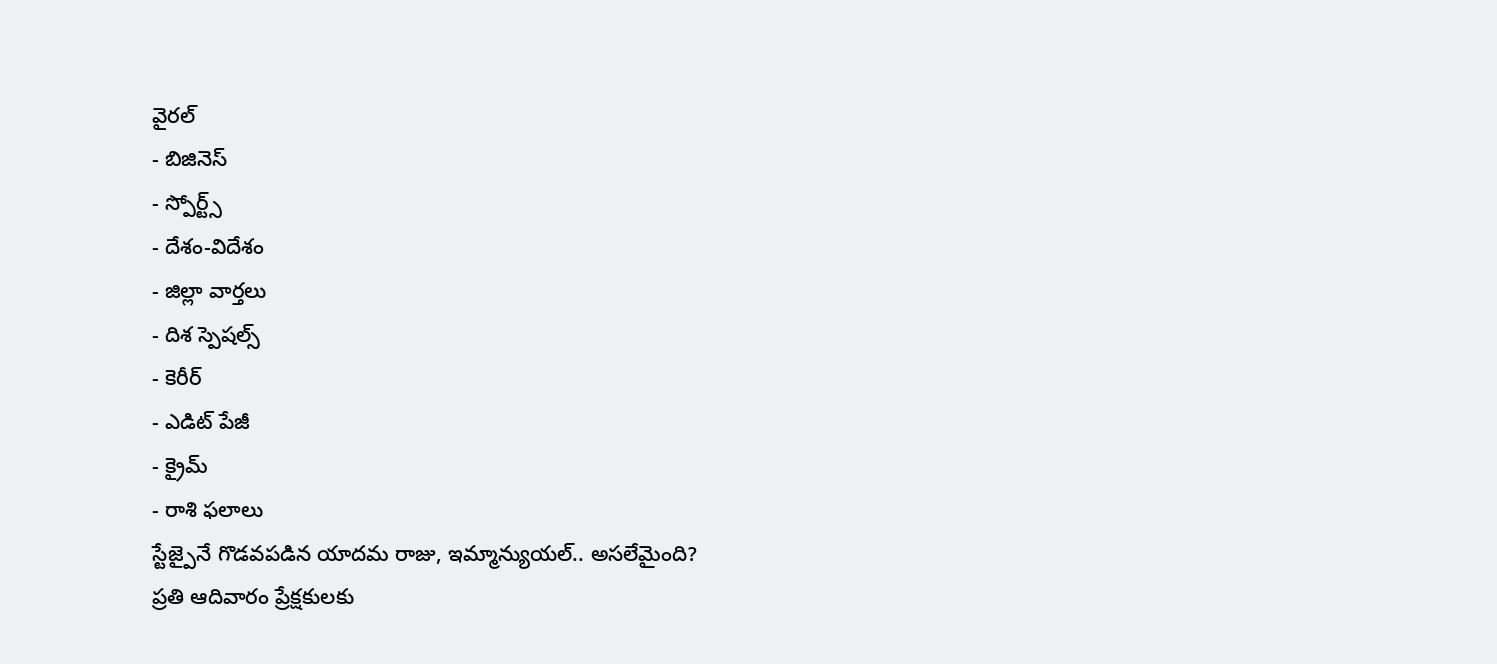వైరల్
- బిజినెస్
- స్పోర్ట్స్
- దేశం-విదేశం
- జిల్లా వార్తలు
- దిశ స్పెషల్స్
- కెరీర్
- ఎడిట్ పేజీ
- క్రైమ్
- రాశి ఫలాలు
స్టేజ్పైనే గొడవపడిన యాదమ రాజు, ఇమ్మాన్యుయల్.. అసలేమైంది?
ప్రతి ఆదివారం ప్రేక్షకులకు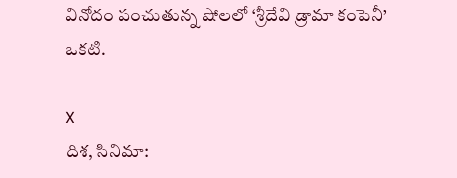వినోదం పంచుతున్న షోలలో ‘శ్రీదేవి డ్రామా కంపెనీ’ ఒకటి.

X
దిశ, సినిమా: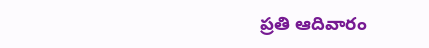ప్రతి ఆదివారం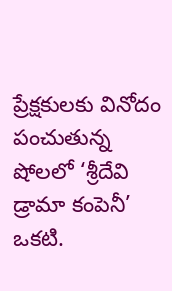ప్రేక్షకులకు వినోదం పంచుతున్న షోలలో ‘శ్రీదేవి డ్రామా కంపెనీ’ ఒకటి.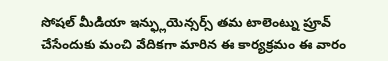సోషల్ మీడియా ఇన్ఫ్లుయెన్సర్స్ తమ టాలెంట్ను ప్రూవ్ చేసేందుకు మంచి వేదికగా మారిన ఈ కార్యక్రమం ఈ వారం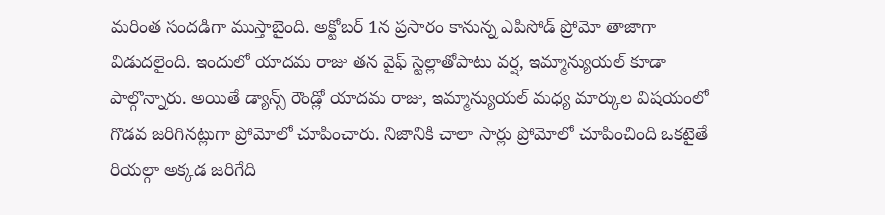మరింత సందడిగా ముస్తాబైంది. అక్టోబర్ 1న ప్రసారం కానున్న ఎపిసోడ్ ప్రోమో తాజాగా విడుదలైంది. ఇందులో యాదమ రాజు తన వైఫ్ స్టెల్లాతోపాటు వర్ష, ఇమ్మాన్యుయల్ కూడా పాల్గొన్నారు. అయితే డ్యాన్స్ రౌండ్లో యాదమ రాజు, ఇమ్మాన్యుయల్ మధ్య మార్కుల విషయంలో గొడవ జరిగినట్లుగా ప్రోమోలో చూపించారు. నిజానికి చాలా సార్లు ప్రోమోలో చూపించింది ఒకటైతే రియల్గా అక్కడ జరిగేది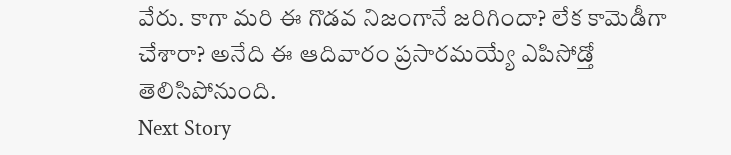వేరు. కాగా మరి ఈ గొడవ నిజంగానే జరిగిందా? లేక కామెడీగా చేశారా? అనేది ఈ ఆదివారం ప్రసారమయ్యే ఎపిసోడ్తో తెలిసిపోనుంది.
Next Story